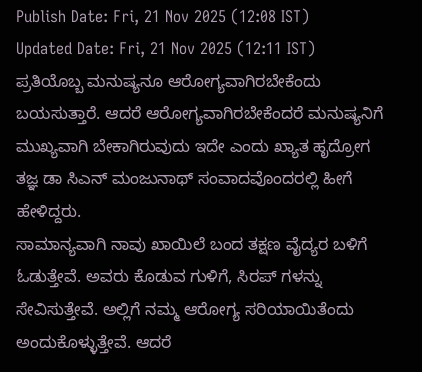Publish Date: Fri, 21 Nov 2025 (12:08 IST)
Updated Date: Fri, 21 Nov 2025 (12:11 IST)
ಪ್ರತಿಯೊಬ್ಬ ಮನುಷ್ಯನೂ ಆರೋಗ್ಯವಾಗಿರಬೇಕೆಂದು ಬಯಸುತ್ತಾರೆ. ಆದರೆ ಆರೋಗ್ಯವಾಗಿರಬೇಕೆಂದರೆ ಮನುಷ್ಯನಿಗೆ ಮುಖ್ಯವಾಗಿ ಬೇಕಾಗಿರುವುದು ಇದೇ ಎಂದು ಖ್ಯಾತ ಹೃದ್ರೋಗ ತಜ್ಞ ಡಾ ಸಿಎನ್ ಮಂಜುನಾಥ್ ಸಂವಾದವೊಂದರಲ್ಲಿ ಹೀಗೆ ಹೇಳಿದ್ದರು.
ಸಾಮಾನ್ಯವಾಗಿ ನಾವು ಖಾಯಿಲೆ ಬಂದ ತಕ್ಷಣ ವೈದ್ಯರ ಬಳಿಗೆ ಓಡುತ್ತೇವೆ. ಅವರು ಕೊಡುವ ಗುಳಿಗೆ, ಸಿರಪ್ ಗಳನ್ನು ಸೇವಿಸುತ್ತೇವೆ. ಅಲ್ಲಿಗೆ ನಮ್ಮ ಆರೋಗ್ಯ ಸರಿಯಾಯಿತೆಂದು ಅಂದುಕೊಳ್ಳುತ್ತೇವೆ. ಆದರೆ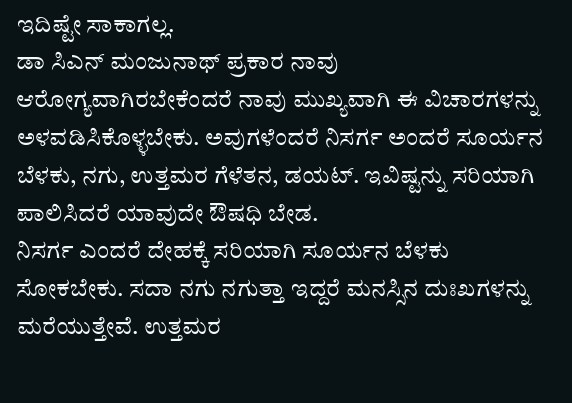ಇದಿಷ್ಟೇ ಸಾಕಾಗಲ್ಲ.
ಡಾ ಸಿಎನ್ ಮಂಜುನಾಥ್ ಪ್ರಕಾರ ನಾವು ಆರೋಗ್ಯವಾಗಿರಬೇಕೆಂದರೆ ನಾವು ಮುಖ್ಯವಾಗಿ ಈ ವಿಚಾರಗಳನ್ನು ಅಳವಡಿಸಿಕೊಳ್ಳಬೇಕು. ಅವುಗಳೆಂದರೆ ನಿಸರ್ಗ ಅಂದರೆ ಸೂರ್ಯನ ಬೆಳಕು, ನಗು, ಉತ್ತಮರ ಗೆಳೆತನ, ಡಯಟ್. ಇವಿಷ್ಟನ್ನು ಸರಿಯಾಗಿ ಪಾಲಿಸಿದರೆ ಯಾವುದೇ ಔಷಧಿ ಬೇಡ.
ನಿಸರ್ಗ ಎಂದರೆ ದೇಹಕ್ಕೆ ಸರಿಯಾಗಿ ಸೂರ್ಯನ ಬೆಳಕು ಸೋಕಬೇಕು. ಸದಾ ನಗು ನಗುತ್ತಾ ಇದ್ದರೆ ಮನಸ್ಸಿನ ದುಃಖಗಳನ್ನು ಮರೆಯುತ್ತೇವೆ. ಉತ್ತಮರ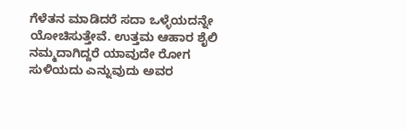ಗೆಳೆತನ ಮಾಡಿದರೆ ಸದಾ ಒಳ್ಳೆಯದನ್ನೇ ಯೋಚಿಸುತ್ತೇವೆ. ಉತ್ತಮ ಆಹಾರ ಶೈಲಿ ನಮ್ಮದಾಗಿದ್ದರೆ ಯಾವುದೇ ರೋಗ ಸುಳಿಯದು ಎನ್ನುವುದು ಅವರ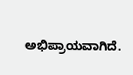ಅಭಿಪ್ರಾಯವಾಗಿದೆ.